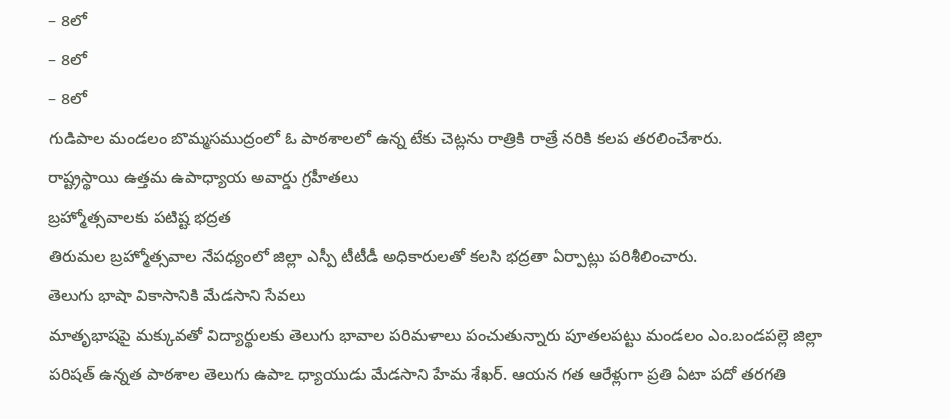– 8లో
– 8లో
– 8లో
గుడిపాల మండలం బొమ్మసముద్రంలో ఓ పాఠశాలలో ఉన్న టేకు చెట్లను రాత్రికి రాత్రే నరికి కలప తరలించేశారు.
రాష్ట్రస్థాయి ఉత్తమ ఉపాధ్యాయ అవార్డు గ్రహీతలు
బ్రహ్మోత్సవాలకు పటిష్ట భద్రత
తిరుమల బ్రహ్మోత్సవాల నేపధ్యంలో జిల్లా ఎస్పీ టీటీడీ అధికారులతో కలసి భద్రతా ఏర్పాట్లు పరిశీలించారు.
తెలుగు భాషా వికాసానికి మేడసాని సేవలు
మాతృభాషపై మక్కువతో విద్యార్థులకు తెలుగు భావాల పరిమళాలు పంచుతున్నారు పూతలపట్టు మండలం ఎం.బండపల్లె జిల్లా పరిషత్ ఉన్నత పాఠశాల తెలుగు ఉపాఽ ధ్యాయుడు మేడసాని హేమ శేఖర్. ఆయన గత ఆరేళ్లుగా ప్రతి ఏటా పదో తరగతి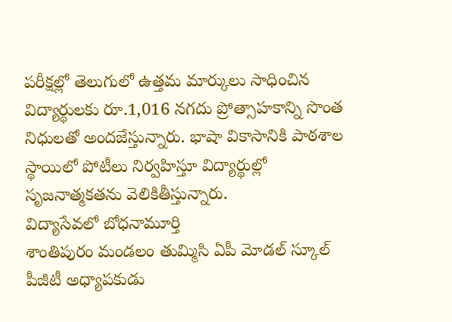పరీక్షల్లో తెలుగులో ఉత్తమ మార్కులు సాధించిన విద్యార్థులకు రూ.1,016 నగదు ప్రోత్సాహకాన్ని సొంత నిధులతో అందజేస్తున్నారు. భాషా వికాసానికి పాఠశాల స్థాయిలో పోటీలు నిర్వహిస్తూ విద్యార్థుల్లో సృజనాత్మకతను వెలికితీస్తున్నారు.
విద్యాసేవలో బోధనామూర్తి
శాంతిపురం మండలం తుమ్మిసి ఏపీ మోడల్ స్కూల్ పీజీటీ అధ్యాపకుడు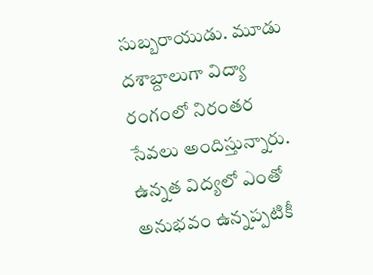సుబ్బరాయుడు. మూడు దశాబ్దాలుగా విద్యా రంగంలో నిరంతర సేవలు అందిస్తున్నారు. ఉన్నత విద్యలో ఎంతో అనుభవం ఉన్నప్పటికీ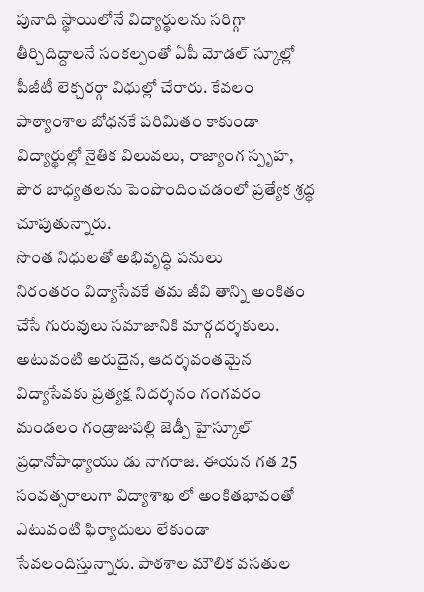పునాది స్థాయిలోనే విద్యార్థులను సరిగ్గా తీర్చిదిద్దాలనే సంకల్పంతో ఏపీ మోడల్ స్కూల్లో పీజీటీ లెక్చరర్గా విధుల్లో చేరారు. కేవలం పాఠ్యాంశాల బోధనకే పరిమితం కాకుండా విద్యార్థుల్లో నైతిక విలువలు, రాజ్యాంగ స్పృహ, పౌర బాధ్యతలను పెంపొందించడంలో ప్రత్యేక శ్రద్ధ చూపుతున్నారు.
సొంత నిధులతో అభివృద్ధి పనులు
నిరంతరం విద్యాసేవకే తమ జీవి తాన్ని అంకితం చేసే గురువులు సమాజానికి మార్గదర్శకులు. అటువంటి అరుదైన, ఆదర్శవంతమైన విద్యాసేవకు ప్రత్యక్ష నిదర్శనం గంగవరం మండలం గండ్రాజుపల్లి జెడ్పీ హైస్కూల్ ప్రధానోపాధ్యాయు డు నాగరాజ. ఈయన గత 25 సంవత్సరాలుగా విద్యాశాఖ లో అంకితభావంతో ఎటువంటి ఫిర్యాదులు లేకుండా సేవలందిస్తున్నారు. పాఠశాల మౌలిక వసతుల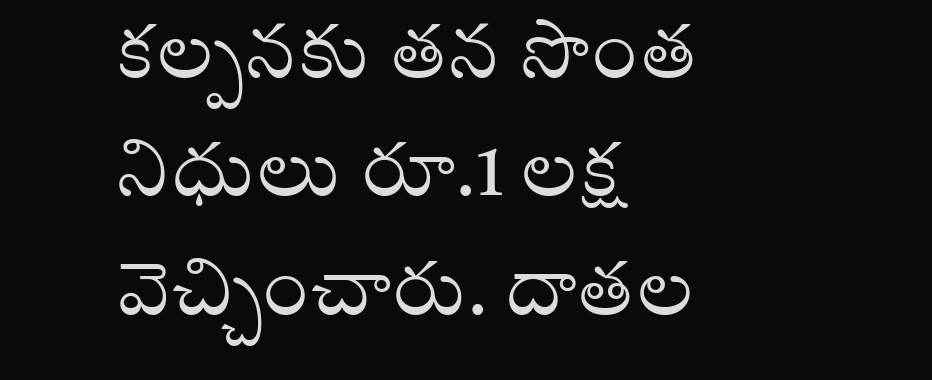కల్పనకు తన సొంత నిధులు రూ.1 లక్ష వెచ్చించారు. దాతల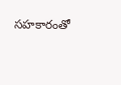సహకారంతో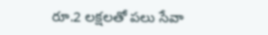రూ.2 లక్షలతో పలు సేవా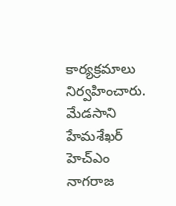కార్యక్రమాలు నిర్వహించారు.
మేడసాని హేమశేఖర్
హెచ్ఎం నాగరాజ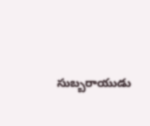సుబ్బరాయుడు